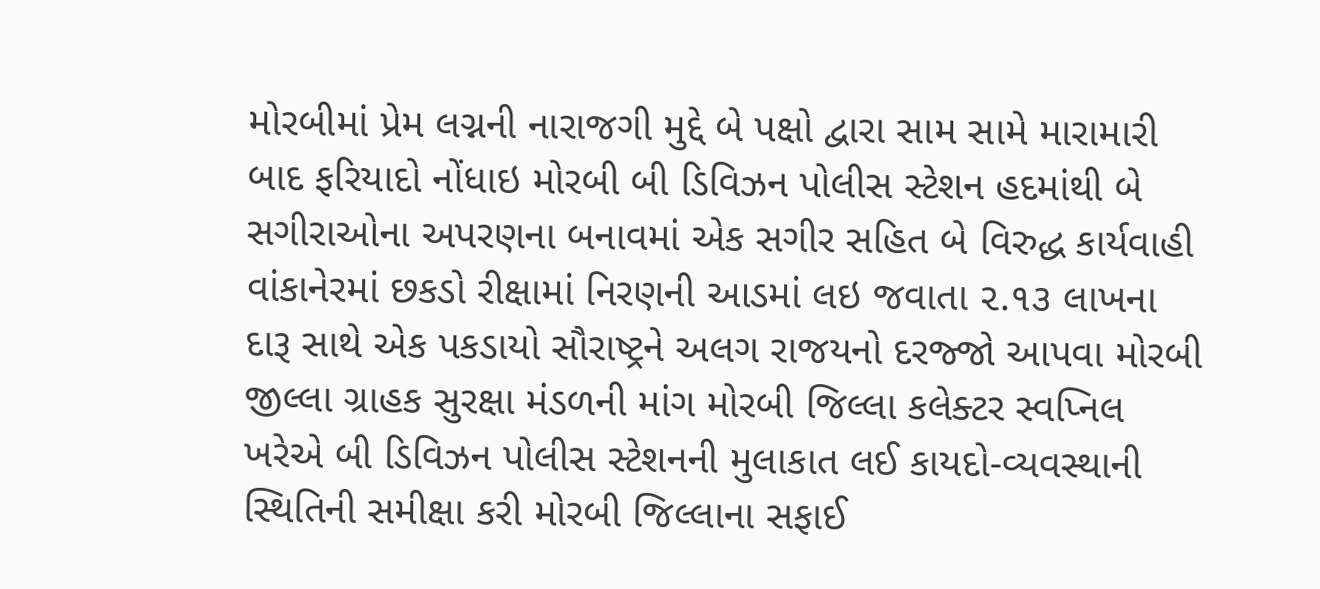મોરબીમાં પ્રેમ લગ્નની નારાજગી મુદ્દે બે પક્ષો દ્વારા સામ સામે મારામારી બાદ ફરિયાદો નોંધાઇ મોરબી બી ડિવિઝન પોલીસ સ્ટેશન હદમાંથી બે સગીરાઓના અપરણના બનાવમાં એક સગીર સહિત બે વિરુદ્ધ કાર્યવાહી વાંકાનેરમાં છકડો રીક્ષામાં નિરણની આડમાં લઇ જવાતા ૨.૧૩ લાખના દારૂ સાથે એક પકડાયો સૌરાષ્ટ્રને અલગ રાજયનો દરજ્જો આપવા મોરબી જીલ્લા ગ્રાહક સુરક્ષા મંડળની માંગ મોરબી જિલ્લા કલેક્ટર સ્વપ્નિલ ખરેએ બી ડિવિઝન પોલીસ સ્ટેશનની મુલાકાત લઈ કાયદો-વ્યવસ્થાની સ્થિતિની સમીક્ષા કરી મોરબી જિલ્લાના સફાઈ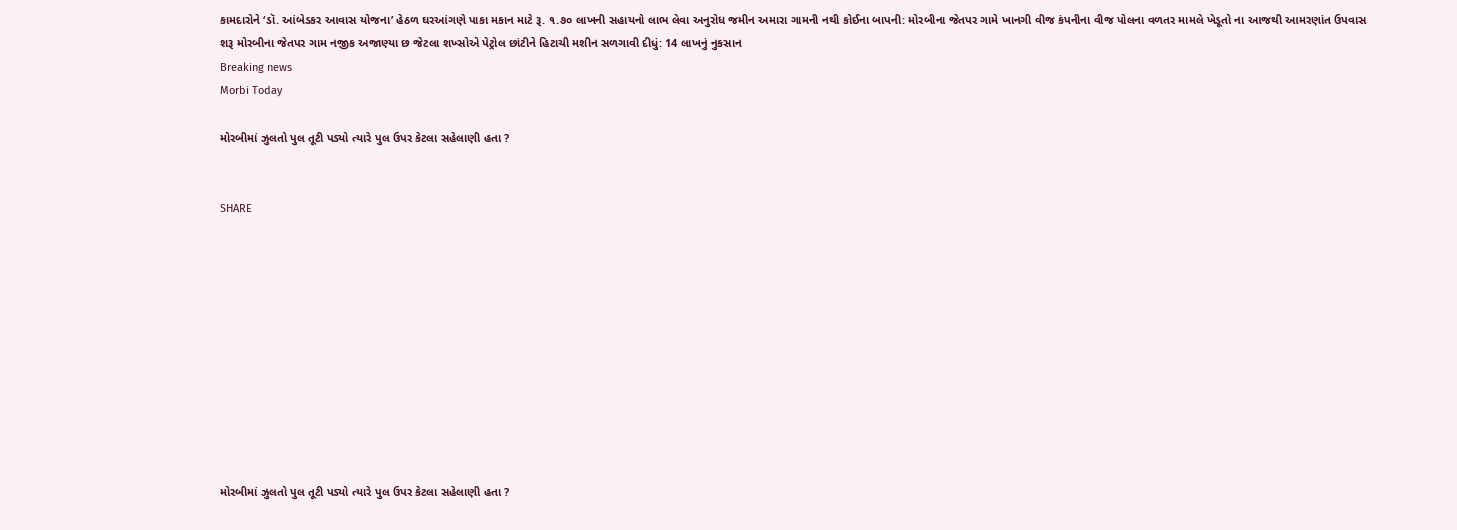કામદારોને ‘ડૉ. આંબેડકર આવાસ યોજના’ હેઠળ ઘરઆંગણે પાકા મકાન માટે રૂ. ૧.૭૦ લાખની સહાયનો લાભ લેવા અનુરોધ જમીન અમારા ગામની નથી કોઈના બાપની: મોરબીના જેતપર ગામે ખાનગી વીજ કંપનીના વીજ પોલના વળતર મામલે ખેડૂતો ના આજથી આમરણાંત ઉપવાસ શરૂ મોરબીના જેતપર ગામ નજીક અજાણ્યા છ જેટલા શખ્સોએ પેટ્રોલ છાંટીને હિટાચી મશીન સળગાવી દીધું: 14 લાખનું નુકસાન
Breaking news
Morbi Today

મોરબીમાં ઝુલતો પુલ તૂટી પડ્યો ત્યારે પુલ ઉપર કેટલા સહેલાણી હતા ?


SHARE











મોરબીમાં ઝુલતો પુલ તૂટી પડ્યો ત્યારે પુલ ઉપર કેટલા સહેલાણી હતા ?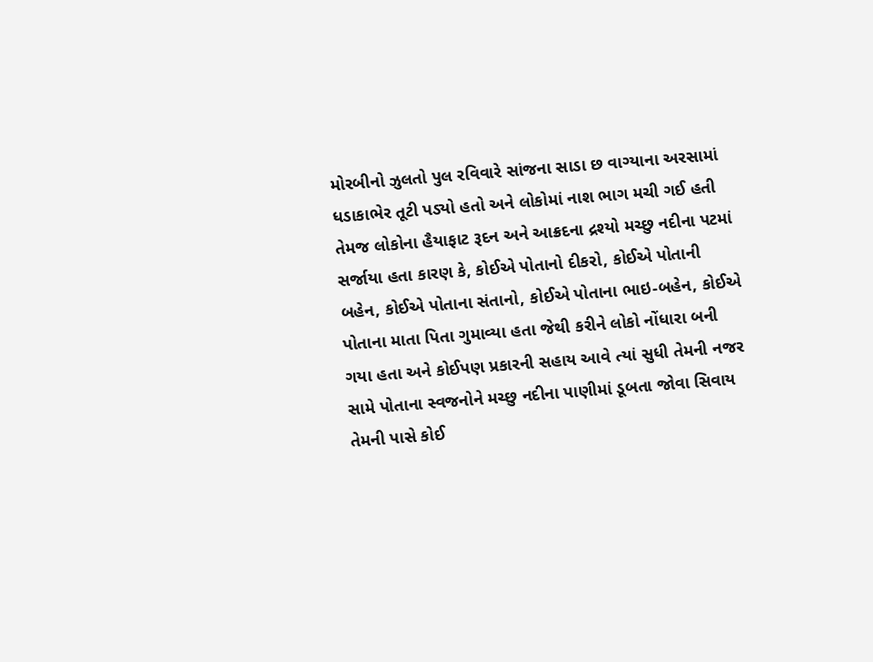મોરબીનો ઝુલતો પુલ રવિવારે સાંજના સાડા છ વાગ્યાના અરસામાં ધડાકાભેર તૂટી પડ્યો હતો અને લોકોમાં નાશ ભાગ મચી ગઈ હતી તેમજ લોકોના હૈયાફાટ રૂદન અને આક્રદના દ્રશ્યો મચ્છુ નદીના પટમાં સર્જાયા હતા કારણ કે, કોઈએ પોતાનો દીકરો, કોઈએ પોતાની બહેન, કોઈએ પોતાના સંતાનો, કોઈએ પોતાના ભાઇ-બહેન, કોઈએ પોતાના માતા પિતા ગુમાવ્યા હતા જેથી કરીને લોકો નોંધારા બની ગયા હતા અને કોઈપણ પ્રકારની સહાય આવે ત્યાં સુધી તેમની નજર સામે પોતાના સ્વજનોને મચ્છુ નદીના પાણીમાં ડૂબતા જોવા સિવાય તેમની પાસે કોઈ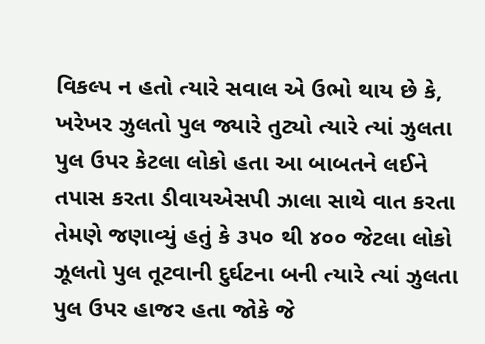વિકલ્પ ન હતો ત્યારે સવાલ એ ઉભો થાય છે કે, ખરેખર ઝુલતો પુલ જ્યારે તુટ્યો ત્યારે ત્યાં ઝુલતા પુલ ઉપર કેટલા લોકો હતા આ બાબતને લઈને તપાસ કરતા ડીવાયએસપી ઝાલા સાથે વાત કરતા તેમણે જણાવ્યું હતું કે ૩૫૦ થી ૪૦૦ જેટલા લોકો ઝૂલતો પુલ તૂટવાની દુર્ઘટના બની ત્યારે ત્યાં ઝુલતા પુલ ઉપર હાજર હતા જોકે જે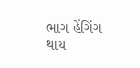ભાગ હેંગિંગ થાય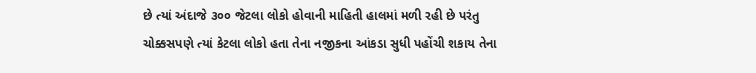છે ત્યાં અંદાજે ૩૦૦ જેટલા લોકો હોવાની માહિતી હાલમાં મળી રહી છે પરંતુ ચોક્કસપણે ત્યાં કેટલા લોકો હતા તેના નજીકના આંકડા સુધી પહોંચી શકાય તેના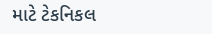માટે ટેકનિકલ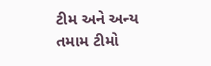ટીમ અને અન્ય તમામ ટીમો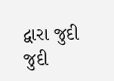દ્વારા જુદી જુદી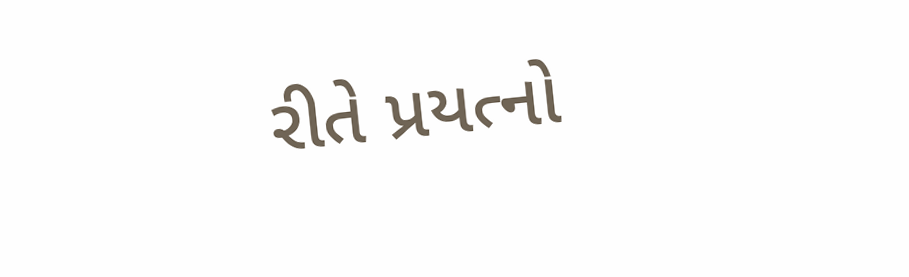રીતે પ્રયત્નો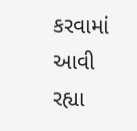કરવામાં આવી રહ્યા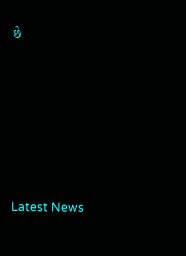છે






Latest News